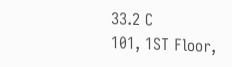33.2 C
101, 1ST Floor,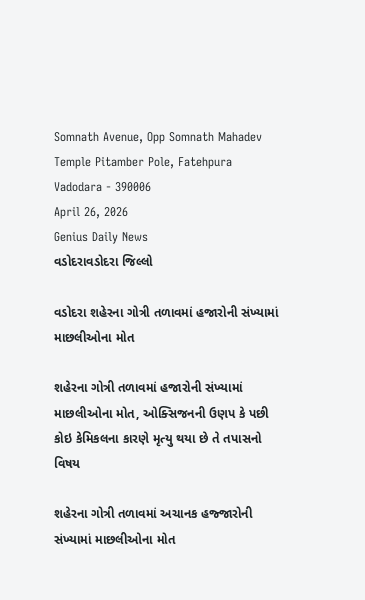Somnath Avenue, Opp Somnath Mahadev Temple Pitamber Pole, Fatehpura Vadodara - 390006
April 26, 2026
Genius Daily News
વડોદરાવડોદરા જિલ્લો

વડોદરા શહેરના ગોત્રી તળાવમાં હજારોની સંખ્યામાં માછલીઓના મોત

શહેરના ગોત્રી તળાવમાં હજારોની સંખ્યામાં માછલીઓના મોત, ઓક્સિજનની ઉણપ કે પછી કોઇ કેમિકલના કારણે મૃત્યુ થયા છે તે તપાસનો વિષય

શહેરના ગોત્રી તળાવમાં અચાનક હજ્જારોની સંખ્યામાં માછલીઓના મોત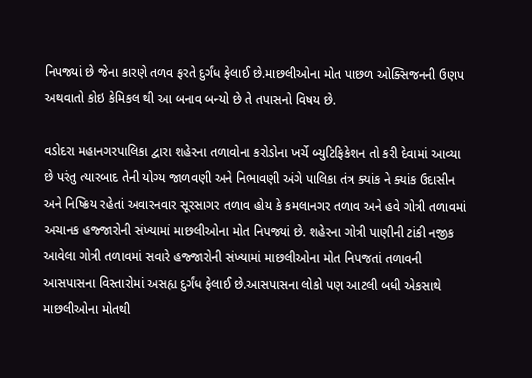નિપજ્યાં છે જેના કારણે તળવ ફરતે દુર્ગંધ ફેલાઈ છે.માછલીઓના મોત પાછળ ઓક્સિજનની ઉણપ અથવાતો કોઇ કેમિકલ થી આ બનાવ બન્યો છે તે તપાસનો વિષય છે.

વડોદરા મહાનગરપાલિકા દ્વારા શહેરના તળાવોના કરોડોના ખર્ચે બ્યુટિફિકેશન તો કરી દેવામાં આવ્યા છે પરંતુ ત્યારબાદ તેની યોગ્ય જાળવણી અને નિભાવણી અંગે પાલિકા તંત્ર ક્યાંક ને ક્યાંક ઉદાસીન અને નિષ્ક્રિય રહેતાં અવારનવાર સૂરસાગર તળાવ હોય કે કમલાનગર તળાવ અને હવે ગોત્રી તળાવમાં અચાનક હજ્જારોની સંખ્યામાં માછલીઓના મોત નિપજ્યાં છે. શહેરના ગોત્રી પાણીની ટાંકી નજીક આવેલા ગોત્રી તળાવમાં સવારે હજ્જારોની સંખ્યામાં માછલીઓના મોત નિપજતાં તળાવની આસપાસના વિસ્તારોમાં અસહ્ય દુર્ગંધ ફેલાઈ છે.આસપાસના લોકો પણ આટલી બધી એકસાથે માછલીઓના મોતથી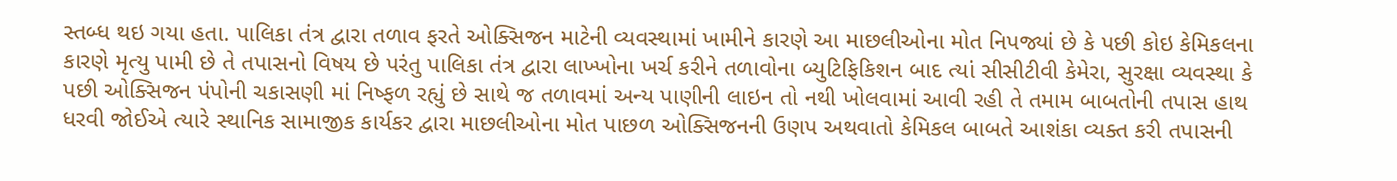સ્તબ્ધ થઇ ગયા હતા. પાલિકા તંત્ર દ્વારા તળાવ ફરતે ઓક્સિજન માટેની વ્યવસ્થામાં ખામીને કારણે આ માછલીઓના મોત નિપજ્યાં છે કે પછી કોઇ કેમિકલના કારણે મૃત્યુ પામી છે તે તપાસનો વિષય છે પરંતુ પાલિકા તંત્ર દ્વારા લાખ્ખોના ખર્ચ કરીને તળાવોના બ્યુટિફિકિશન બાદ ત્યાં સીસીટીવી કેમેરા, સુરક્ષા વ્યવસ્થા કે પછી ઓક્સિજન પંપોની ચકાસણી માં નિષ્ફળ રહ્યું છે સાથે જ તળાવમાં અન્ય પાણીની લાઇન તો નથી ખોલવામાં આવી રહી તે તમામ બાબતોની તપાસ હાથ ધરવી જોઈએ ત્યારે સ્થાનિક સામાજીક કાર્યકર દ્વારા માછલીઓના મોત પાછળ ઓક્સિજનની ઉણપ અથવાતો કેમિકલ બાબતે આશંકા વ્યક્ત કરી તપાસની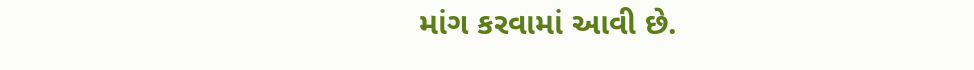માંગ કરવામાં આવી છે.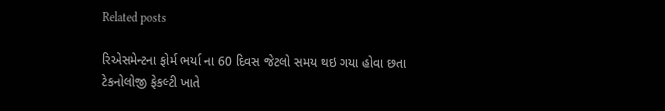Related posts

રિએસમેન્ટના ફોર્મ ભર્યા ના 60 દિવસ જેટલો સમય થઇ ગયા હોવા છતા ટેકનોલોજી ફેકલ્ટી ખાતે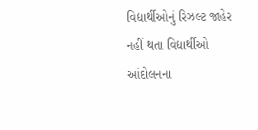વિદ્યાર્થીઓનું રિઝલ્ટ જાહેર નહીં થતા વિદ્યાર્થીઓ આંદોલનના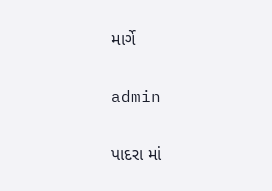માર્ગે

admin

પાદરા માં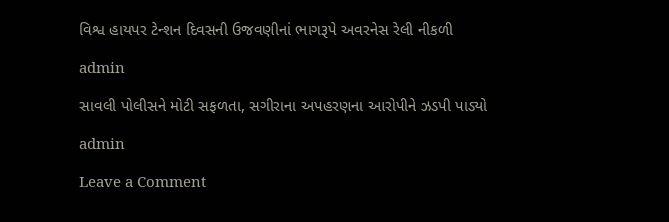વિશ્વ હાયપર ટેન્શન દિવસની ઉજવણીનાં ભાગરૂપે અવરનેસ રેલી નીકળી

admin

સાવલી પોલીસને મોટી સફળતા, સગીરાના અપહરણના આરોપીને ઝડપી પાડ્યો

admin

Leave a Comment